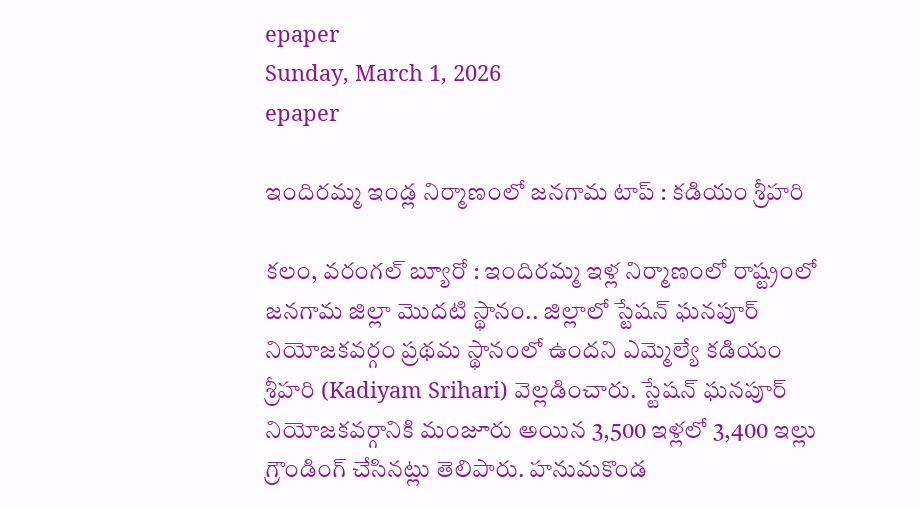epaper
Sunday, March 1, 2026
epaper

ఇందిరమ్మ ఇండ్ల నిర్మాణంలో జనగామ టాప్ : కడియం శ్రీహరి

కలం, వరంగల్ బ్యూరో : ఇందిరమ్మ ఇళ్ల నిర్మాణంలో రాష్ట్రంలో జనగామ జిల్లా మొదటి స్థానం.. జిల్లాలో స్టేషన్ ఘనపూర్ నియోజకవర్గం ప్రథమ స్థానంలో ఉందని ఎమ్మెల్యే కడియం శ్రీహరి (Kadiyam Srihari) వెల్లడించారు. స్టేషన్ ఘనపూర్ నియోజకవర్గానికి మంజూరు అయిన 3,500 ఇళ్లలో 3,400 ఇల్లు గ్రౌండింగ్ చేసినట్లు తెలిపారు. హనుమకొండ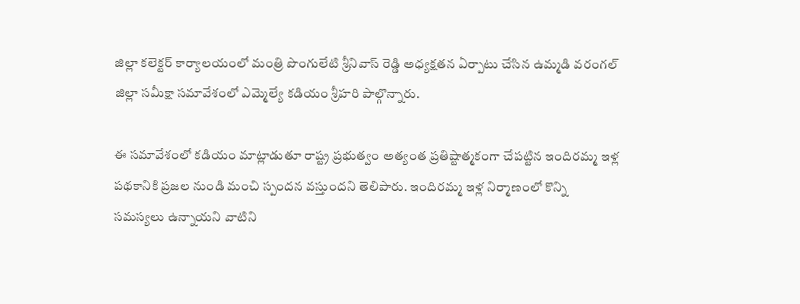జిల్లా కలెక్టర్ కార్యాలయంలో మంత్రి పొంగులేటి శ్రీనివాస్ రెడ్డి అధ్యక్షతన ఏర్పాటు చేసిన ఉమ్మడి వరంగల్ జిల్లా సమీక్షా సమావేశంలో ఎమ్మెల్యే కడియం శ్రీహరి పాల్గొన్నారు.

ఈ సమావేశంలో కడియం మాట్లాడుతూ రాష్ట్ర ప్రభుత్వం అత్యంత ప్రతిష్టాత్మకంగా చేపట్టిన ఇందిరమ్మ ఇళ్ల పథకానికి ప్రజల నుండి మంచి స్పందన వస్తుందని తెలిపారు. ఇందిరమ్మ ఇళ్ల నిర్మాణంలో కొన్ని సమస్యలు ఉన్నాయని వాటిని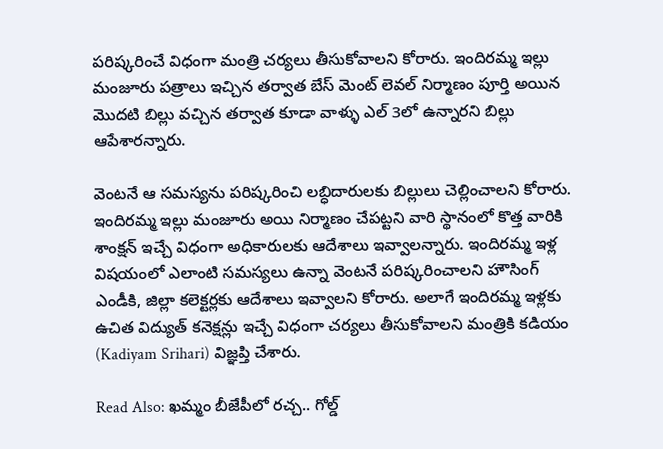పరిష్కరించే విధంగా మంత్రి చర్యలు తీసుకోవాలని కోరారు. ఇందిరమ్మ ఇల్లు మంజూరు పత్రాలు ఇచ్చిన తర్వాత బేస్ మెంట్ లెవల్ నిర్మాణం పూర్తి అయిన మొదటి బిల్లు వచ్చిన తర్వాత కూడా వాళ్ళు ఎల్ 3లో ఉన్నారని బిల్లు ఆపేశారన్నారు.

వెంటనే ఆ సమస్యను పరిష్కరించి లబ్ధిదారులకు బిల్లులు చెల్లించాలని కోరారు. ఇందిరమ్మ ఇల్లు మంజూరు అయి నిర్మాణం చేపట్టని వారి స్థానంలో కొత్త వారికి శాంక్షన్ ఇచ్చే విధంగా అధికారులకు ఆదేశాలు ఇవ్వాలన్నారు. ఇందిరమ్మ ఇళ్ల విషయంలో ఎలాంటి సమస్యలు ఉన్నా వెంటనే పరిష్కరించాలని హౌసింగ్ ఎండీకి, జిల్లా కలెక్టర్లకు ఆదేశాలు ఇవ్వాలని కోరారు. అలాగే ఇందిరమ్మ ఇళ్లకు ఉచిత విద్యుత్ కనెక్షన్లు ఇచ్చే విధంగా చర్యలు తీసుకోవాలని మంత్రికి కడియం (Kadiyam Srihari) విజ్ఞప్తి చేశారు.

Read Also: ఖమ్మం బీజేపీలో రచ్చ.. గోల్డ్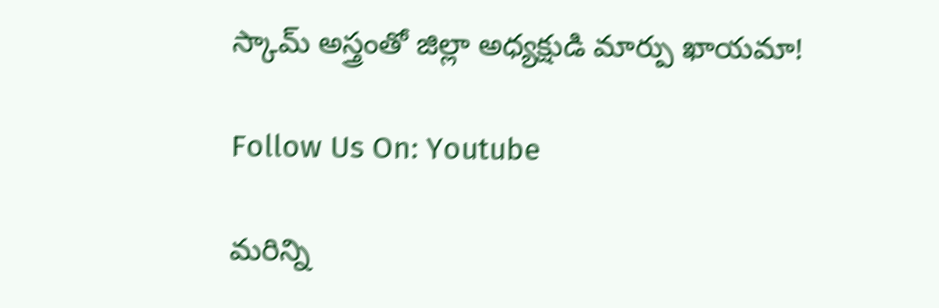స్కామ్ అస్త్రంతో జిల్లా అధ్యక్షుడి మార్పు ఖాయమా!

Follow Us On: Youtube

మ‌రిన్ని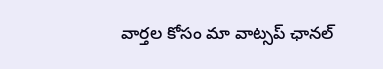వార్త‌ల కోసం మా వాట్స‌ప్ ఛాన‌ల్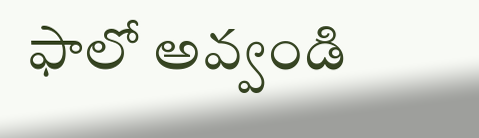ఫాలో అవ్వండి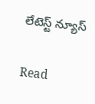లేటెస్ట్ న్యూస్‌

Read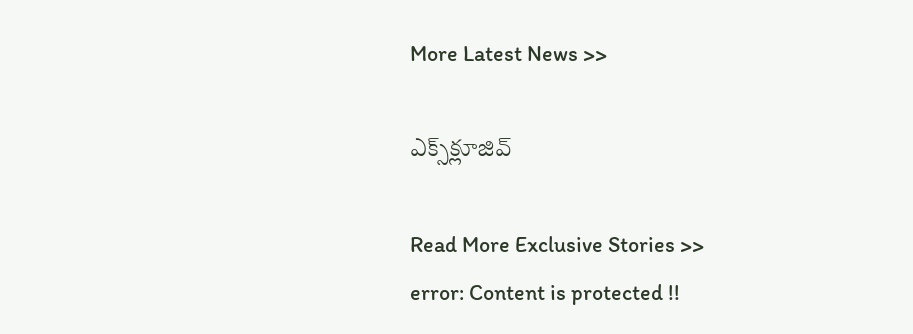More Latest News >>

ఎక్స్‌క్లూజివ్‌

Read More Exclusive Stories >>
error: Content is protected !!